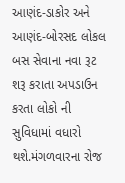આણંદ-ડાકોર અને આણંદ-બોરસદ લોકલ બસ સેવાના નવા રૂટ શરૂ કરાતા અપડાઉન કરતા લોકો ની સુવિધામાં વધારો થશે.મંગળવારના રોજ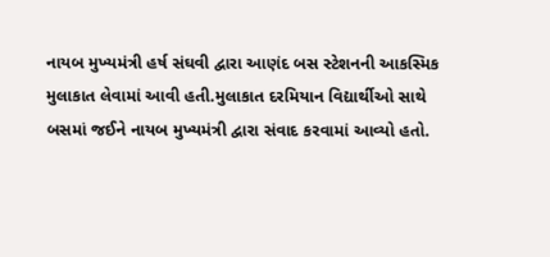નાયબ મુખ્યમંત્રી હર્ષ સંઘવી દ્વારા આણંદ બસ સ્ટેશનની આકસ્મિક મુલાકાત લેવામાં આવી હતી.મુલાકાત દરમિયાન વિદ્યાર્થીઓ સાથે બસમાં જઈને નાયબ મુખ્યમંત્રી દ્વારા સંવાદ કરવામાં આવ્યો હતો.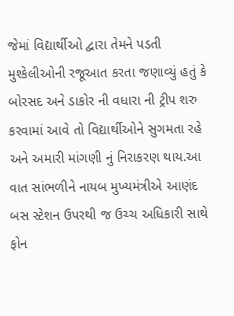જેમાં વિદ્યાર્થીઓ દ્વારા તેમને પડતી મુશ્કેલીઓની રજૂઆત કરતા જણાવ્યું હતું કે બોરસદ અને ડાકોર ની વધારા ની ટ્રીપ શરુ કરવામાં આવે તો વિદ્યાર્થીઓને સુગમતા રહે અને અમારી માંગણી નું નિરાકરણ થાય.આ વાત સાંભળીને નાયબ મુખ્યમંત્રીએ આણંદ બસ સ્ટેશન ઉપરથી જ ઉચ્ચ અધિકારી સાથે ફોન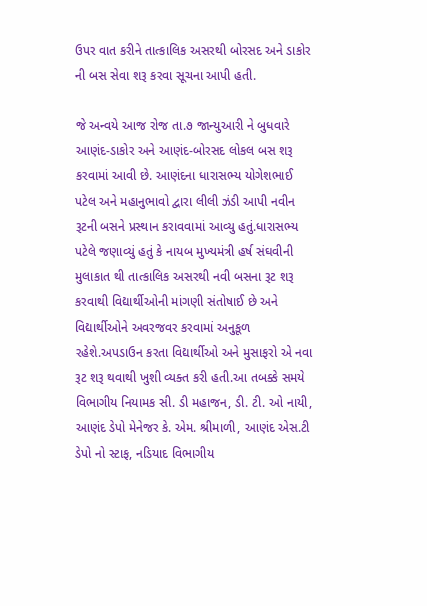ઉપર વાત કરીને તાત્કાલિક અસરથી બોરસદ અને ડાકોર ની બસ સેવા શરૂ કરવા સૂચના આપી હતી.

જે અન્વયે આજ રોજ તા.૭ જાન્યુઆરી ને બુધવારે આણંદ-ડાકોર અને આણંદ-બોરસદ લોકલ બસ શરૂ કરવામાં આવી છે. આણંદના ધારાસભ્ય યોગેશભાઈ પટેલ અને મહાનુભાવો દ્વારા લીલી ઝંડી આપી નવીન રૂટની બસને પ્રસ્થાન કરાવવામાં આવ્યુ હતું.ધારાસભ્ય પટેલે જણાવ્યું હતું કે નાયબ મુખ્યમંત્રી હર્ષ સંઘવીની મુલાકાત થી તાત્કાલિક અસરથી નવી બસના રૂટ શરૂ કરવાથી વિદ્યાર્થીઓની માંગણી સંતોષાઈ છે અને વિદ્યાર્થીઓને અવરજવર કરવામાં અનુકૂળ રહેશે.અપડાઉન કરતા વિદ્યાર્થીઓ અને મુસાફરો એ નવા રૂટ શરૂ થવાથી ખુશી વ્યક્ત કરી હતી.આ તબક્કે સમયે વિભાગીય નિયામક સી. ડી મહાજન, ડી. ટી. ઓ નાયી, આણંદ ડેપો મેનેજર કે. એમ. શ્રીમાળી, આણંદ એસ.ટી ડેપો નો સ્ટાફ, નડિયાદ વિભાગીય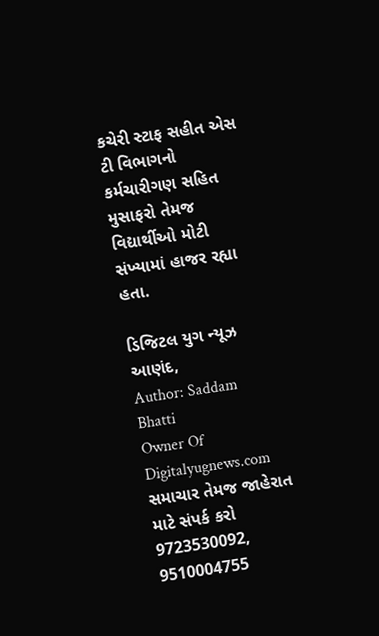કચેરી સ્ટાફ સહીત એસ ટી વિભાગનો કર્મચારીગણ સહિત મુસાફરો તેમજ વિદ્યાર્થીઓ મોટી સંખ્યામાં હાજર રહ્યા હતા.

ડિજિટલ યુગ ન્યૂઝ આણંદ,
Author: Saddam Bhatti
Owner Of Digitalyugnews.com સમાચાર તેમજ જાહેરાત માટે સંપર્ક કરો 9723530092, 9510004755